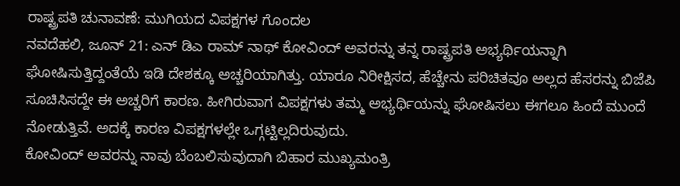ರಾಷ್ಟ್ರಪತಿ ಚುನಾವಣೆ: ಮುಗಿಯದ ವಿಪಕ್ಷಗಳ ಗೊಂದಲ
ನವದೆಹಲಿ, ಜೂನ್ 21: ಎನ್ ಡಿಎ ರಾಮ್ ನಾಥ್ ಕೋವಿಂದ್ ಅವರನ್ನು ತನ್ನ ರಾಷ್ಟ್ರಪತಿ ಅಭ್ಯರ್ಥಿಯನ್ನಾಗಿ ಘೋಷಿಸುತ್ತಿದ್ದಂತೆಯೆ ಇಡಿ ದೇಶಕ್ಕೂ ಅಚ್ಚರಿಯಾಗಿತ್ತು. ಯಾರೂ ನಿರೀಕ್ಷಿಸದ, ಹೆಚ್ಚೇನು ಪರಿಚಿತವೂ ಅಲ್ಲದ ಹೆಸರನ್ನು ಬಿಜೆಪಿ ಸೂಚಿಸಿಸದ್ದೇ ಈ ಅಚ್ಚರಿಗೆ ಕಾರಣ. ಹೀಗಿರುವಾಗ ವಿಪಕ್ಷಗಳು ತಮ್ಮ ಅಭ್ಯರ್ಥಿಯನ್ನು ಘೋಷಿಸಲು ಈಗಲೂ ಹಿಂದೆ ಮುಂದೆ ನೋಡುತ್ತಿವೆ. ಅದಕ್ಕೆ ಕಾರಣ ವಿಪಕ್ಷಗಳಲ್ಲೇ ಒಗ್ಗಟ್ಟಿಲ್ಲದಿರುವುದು.
ಕೋವಿಂದ್ ಅವರನ್ನು ನಾವು ಬೆಂಬಲಿಸುವುದಾಗಿ ಬಿಹಾರ ಮುಖ್ಯಮಂತ್ರಿ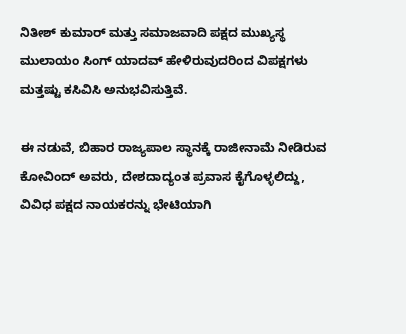ನಿತೀಶ್ ಕುಮಾರ್ ಮತ್ತು ಸಮಾಜವಾದಿ ಪಕ್ಷದ ಮುಖ್ಯಸ್ಥ ಮುಲಾಯಂ ಸಿಂಗ್ ಯಾದವ್ ಹೇಳಿರುವುದರಿಂದ ವಿಪಕ್ಷಗಳು ಮತ್ತಷ್ಟು ಕಸಿವಿಸಿ ಅನುಭವಿಸುತ್ತಿವೆ.

ಈ ನಡುವೆ, ಬಿಹಾರ ರಾಜ್ಯಪಾಲ ಸ್ಥಾನಕ್ಕೆ ರಾಜೀನಾಮೆ ನೀಡಿರುವ ಕೋವಿಂದ್ ಅವರು, ದೇಶದಾದ್ಯಂತ ಪ್ರವಾಸ ಕೈಗೊಳ್ಳಲಿದ್ದು, ವಿವಿಧ ಪಕ್ಷದ ನಾಯಕರನ್ನು ಭೇಟಿಯಾಗಿ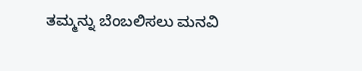ತಮ್ಮನ್ನು ಬೆಂಬಲಿಸಲು ಮನವಿ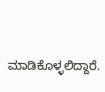ಮಾಡಿಕೊಳ್ಳಲಿದ್ದಾರೆ.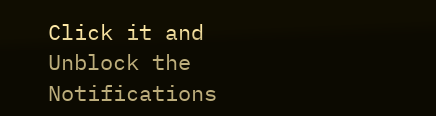Click it and Unblock the Notifications